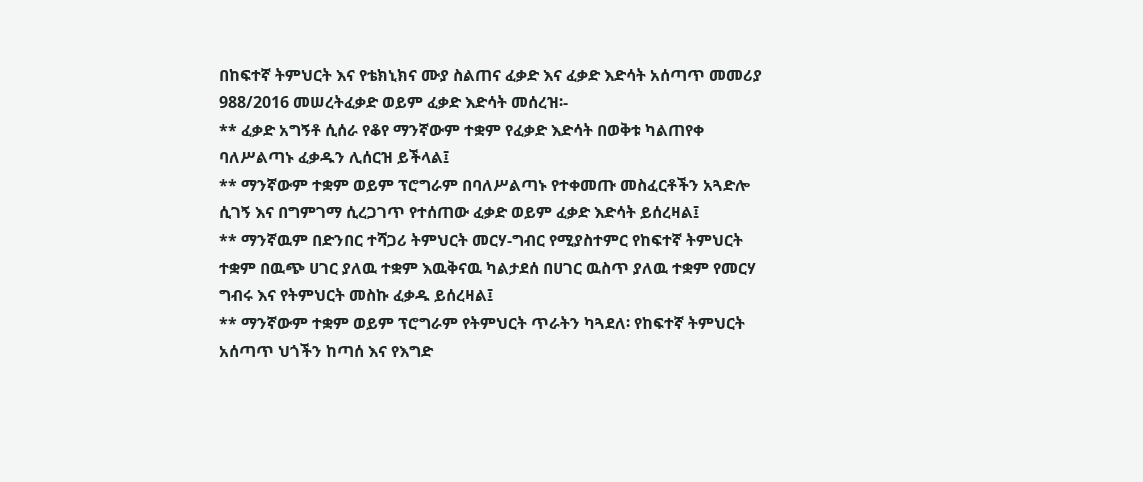በከፍተኛ ትምህርት እና የቴክኒክና ሙያ ስልጠና ፈቃድ እና ፈቃድ እድሳት አሰጣጥ መመሪያ 988/2016 መሠረትፈቃድ ወይም ፈቃድ እድሳት መሰረዝ፡-
** ፈቃድ አግኝቶ ሲሰራ የቆየ ማንኛውም ተቋም የፈቃድ እድሳት በወቅቱ ካልጠየቀ ባለሥልጣኑ ፈቃዱን ሊሰርዝ ይችላል፤
** ማንኛውም ተቋም ወይም ፕሮግራም በባለሥልጣኑ የተቀመጡ መስፈርቶችን አጓድሎ ሲገኝ እና በግምገማ ሲረጋገጥ የተሰጠው ፈቃድ ወይም ፈቃድ እድሳት ይሰረዛል፤
** ማንኛዉም በድንበር ተሻጋሪ ትምህርት መርሃ-ግብር የሚያስተምር የከፍተኛ ትምህርት ተቋም በዉጭ ሀገር ያለዉ ተቋም እዉቅናዉ ካልታደሰ በሀገር ዉስጥ ያለዉ ተቋም የመርሃ ግብሩ እና የትምህርት መስኩ ፈቃዱ ይሰረዛል፤
** ማንኛውም ተቋም ወይም ፕሮግራም የትምህርት ጥራትን ካጓደለ፡ የከፍተኛ ትምህርት አሰጣጥ ህጎችን ከጣሰ እና የእግድ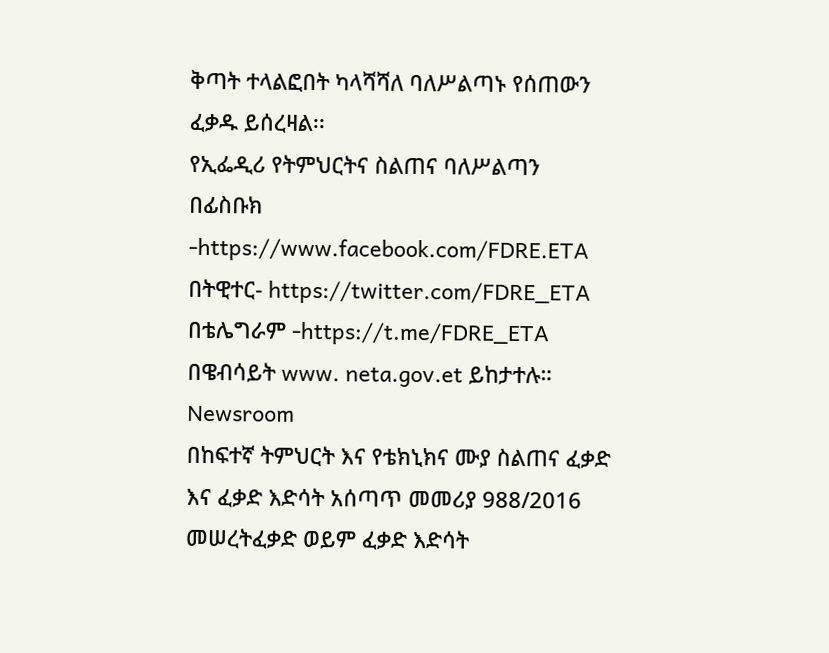ቅጣት ተላልፎበት ካላሻሻለ ባለሥልጣኑ የሰጠውን ፈቃዱ ይሰረዛል፡፡
የኢፌዲሪ የትምህርትና ስልጠና ባለሥልጣን
በፊስቡክ -https://www.facebook.com/FDRE.ETA
በትዊተር- https://twitter.com/FDRE_ETA
በቴሌግራም -https://t.me/FDRE_ETA
በዌብሳይት www. neta.gov.et ይከታተሉ።
Newsroom
በከፍተኛ ትምህርት እና የቴክኒክና ሙያ ስልጠና ፈቃድ እና ፈቃድ እድሳት አሰጣጥ መመሪያ 988/2016 መሠረትፈቃድ ወይም ፈቃድ እድሳት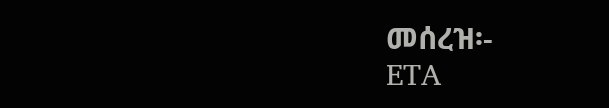መሰረዝ፡-
ETA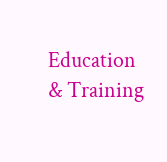Education & Training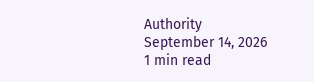Authority
September 14, 2026
1 min read